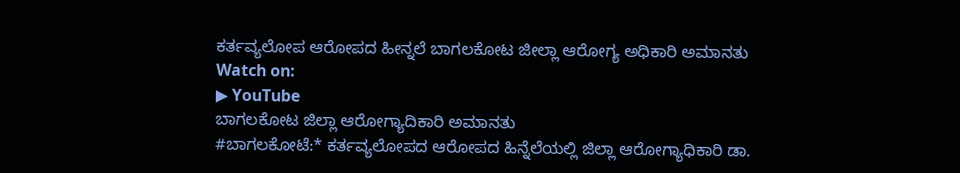ಕರ್ತವ್ಯಲೋಪ ಆರೋಪದ ಹೀನ್ನಲೆ ಬಾಗಲಕೋಟ ಜೀಲ್ಲಾ ಆರೋಗ್ಯ ಅಧಿಕಾರಿ ಅಮಾನತು
Watch on:
▶ YouTube
ಬಾಗಲಕೋಟ ಜಿಲ್ಲಾ ಆರೋಗ್ಯಾದಿಕಾರಿ ಅಮಾನತು
#ಬಾಗಲಕೋಟೆ:* ಕರ್ತವ್ಯಲೋಪದ ಆರೋಪದ ಹಿನ್ನೆಲೆಯಲ್ಲಿ ಜಿಲ್ಲಾ ಆರೋಗ್ಯಾಧಿಕಾರಿ ಡಾ.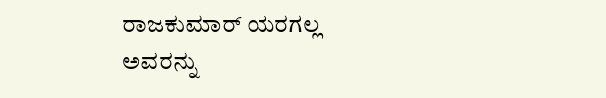ರಾಜಕುಮಾರ್ ಯರಗಲ್ಲ ಅವರನ್ನು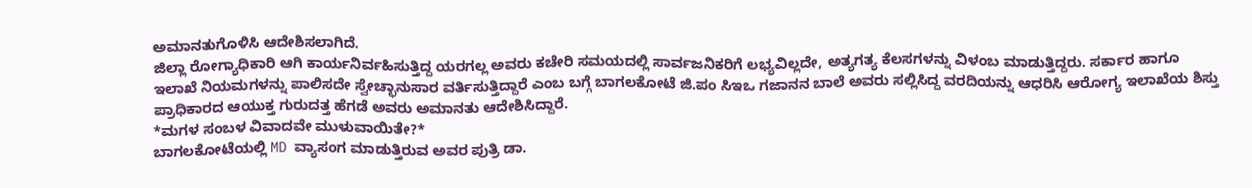ಅಮಾನತುಗೊಳಿಸಿ ಆದೇಶಿಸಲಾಗಿದೆ.
ಜಿಲ್ಲಾ ರೋಗ್ಯಾಧಿಕಾರಿ ಆಗಿ ಕಾರ್ಯನಿರ್ವಹಿಸುತ್ತಿದ್ದ ಯರಗಲ್ಲ ಅವರು ಕಚೇರಿ ಸಮಯದಲ್ಲಿ ಸಾರ್ವಜನಿಕರಿಗೆ ಲಭ್ಯವಿಲ್ಲದೇ, ಅತ್ಯಗತ್ಯ ಕೆಲಸಗಳನ್ನು ವಿಳಂಬ ಮಾಡುತ್ತಿದ್ದರು. ಸರ್ಕಾರ ಹಾಗೂ ಇಲಾಖೆ ನಿಯಮಗಳನ್ನು ಪಾಲಿಸದೇ ಸ್ವೇಚ್ಛಾನುಸಾರ ವರ್ತಿಸುತ್ತಿದ್ದಾರೆ ಎಂಬ ಬಗ್ಗೆ ಬಾಗಲಕೋಟೆ ಜಿ.ಪಂ ಸಿಇಒ ಗಜಾನನ ಬಾಲೆ ಅವರು ಸಲ್ಲಿಸಿದ್ದ ವರದಿಯನ್ನು ಆಧರಿಸಿ ಆರೋಗ್ಯ ಇಲಾಖೆಯ ಶಿಸ್ತು ಪ್ರಾಧಿಕಾರದ ಆಯುಕ್ತ ಗುರುದತ್ತ ಹೆಗಡೆ ಅವರು ಅಮಾನತು ಆದೇಶಿಸಿದ್ದಾರೆ.
*ಮಗಳ ಸಂಬಳ ವಿವಾದವೇ ಮುಳುವಾಯಿತೇ?*
ಬಾಗಲಕೋಟೆಯಲ್ಲಿ MD ವ್ಯಾಸಂಗ ಮಾಡುತ್ತಿರುವ ಅವರ ಪುತ್ರಿ ಡಾ.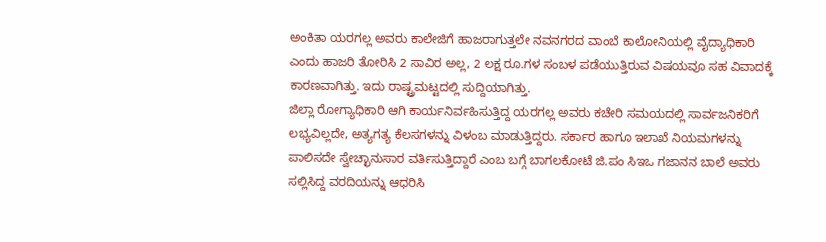ಅಂಕಿತಾ ಯರಗಲ್ಲ ಅವರು ಕಾಲೇಜಿಗೆ ಹಾಜರಾಗುತ್ತಲೇ ನವನಗರದ ವಾಂಬೆ ಕಾಲೋನಿಯಲ್ಲಿ ವೈದ್ಯಾಧಿಕಾರಿ ಎಂದು ಹಾಜರಿ ತೋರಿಸಿ 2 ಸಾವಿರ ಅಲ್ಲ, 2 ಲಕ್ಷ ರೂ.ಗಳ ಸಂಬಳ ಪಡೆಯುತ್ತಿರುವ ವಿಷಯವೂ ಸಹ ವಿವಾದಕ್ಕೆ ಕಾರಣವಾಗಿತ್ತು. ಇದು ರಾಷ್ಟ್ರಮಟ್ಟದಲ್ಲಿ ಸುದ್ದಿಯಾಗಿತ್ತು.
ಜಿಲ್ಲಾ ರೋಗ್ಯಾಧಿಕಾರಿ ಆಗಿ ಕಾರ್ಯನಿರ್ವಹಿಸುತ್ತಿದ್ದ ಯರಗಲ್ಲ ಅವರು ಕಚೇರಿ ಸಮಯದಲ್ಲಿ ಸಾರ್ವಜನಿಕರಿಗೆ ಲಭ್ಯವಿಲ್ಲದೇ, ಅತ್ಯಗತ್ಯ ಕೆಲಸಗಳನ್ನು ವಿಳಂಬ ಮಾಡುತ್ತಿದ್ದರು. ಸರ್ಕಾರ ಹಾಗೂ ಇಲಾಖೆ ನಿಯಮಗಳನ್ನು ಪಾಲಿಸದೇ ಸ್ವೇಚ್ಛಾನುಸಾರ ವರ್ತಿಸುತ್ತಿದ್ದಾರೆ ಎಂಬ ಬಗ್ಗೆ ಬಾಗಲಕೋಟೆ ಜಿ.ಪಂ ಸಿಇಒ ಗಜಾನನ ಬಾಲೆ ಅವರು ಸಲ್ಲಿಸಿದ್ದ ವರದಿಯನ್ನು ಆಧರಿಸಿ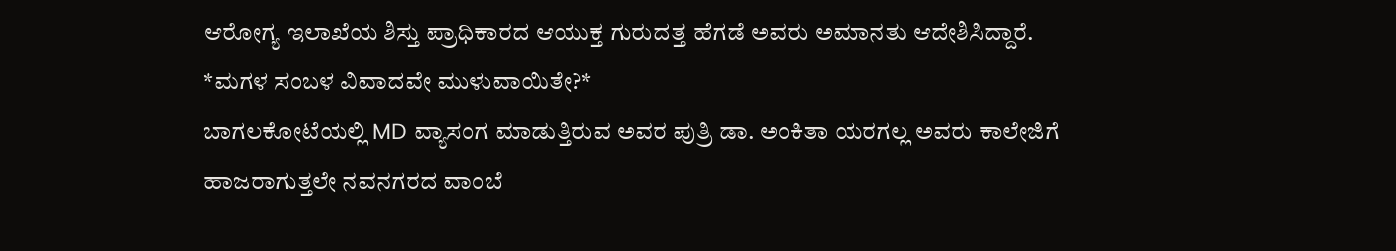ಆರೋಗ್ಯ ಇಲಾಖೆಯ ಶಿಸ್ತು ಪ್ರಾಧಿಕಾರದ ಆಯುಕ್ತ ಗುರುದತ್ತ ಹೆಗಡೆ ಅವರು ಅಮಾನತು ಆದೇಶಿಸಿದ್ದಾರೆ.
*ಮಗಳ ಸಂಬಳ ವಿವಾದವೇ ಮುಳುವಾಯಿತೇ?*
ಬಾಗಲಕೋಟೆಯಲ್ಲಿ MD ವ್ಯಾಸಂಗ ಮಾಡುತ್ತಿರುವ ಅವರ ಪುತ್ರಿ ಡಾ. ಅಂಕಿತಾ ಯರಗಲ್ಲ ಅವರು ಕಾಲೇಜಿಗೆ ಹಾಜರಾಗುತ್ತಲೇ ನವನಗರದ ವಾಂಬೆ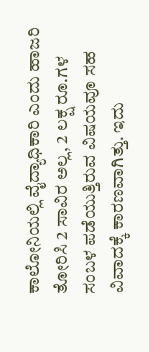ಕಾಲೋನಿಯಲ್ಲಿ ವೈದ್ಯಾಧಿಕಾರಿ ಎಂದು ಹಾಜರಿ ತೋರಿಸಿ 2 ಸಾವಿರ ಅಲ್ಲ, 2 ಲಕ್ಷ ರೂ.ಗಳ ಸಂಬಳ ಪಡೆಯುತ್ತಿರುವ ವಿಷಯವೂ ಸಹ ವಿವಾದಕ್ಕೆ ಕಾರಣವಾಗಿತ್ತು. ಇದು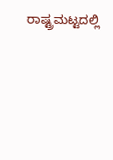ರಾಷ್ಟ್ರಮಟ್ಟದಲ್ಲಿ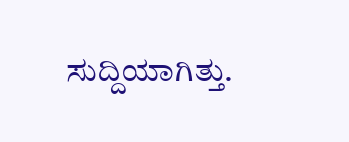ಸುದ್ದಿಯಾಗಿತ್ತು.